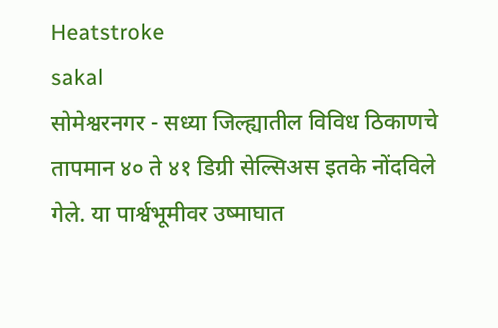Heatstroke
sakal
सोमेश्वरनगर - सध्या जिल्ह्यातील विविध ठिकाणचे तापमान ४० ते ४१ डिग्री सेल्सिअस इतके नोंदविले गेले. या पार्श्वभूमीवर उष्माघात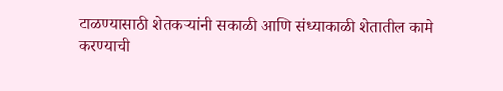टाळण्यासाठी शेतकऱ्यांनी सकाळी आणि संध्याकाळी शेतातील कामे करण्याची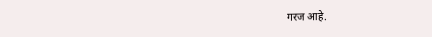गरज आहे.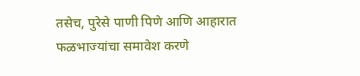तसेच, पुरेसे पाणी पिणे आणि आहारात फळभाज्यांचा समावेश करणे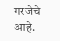गरजेचे आहे.